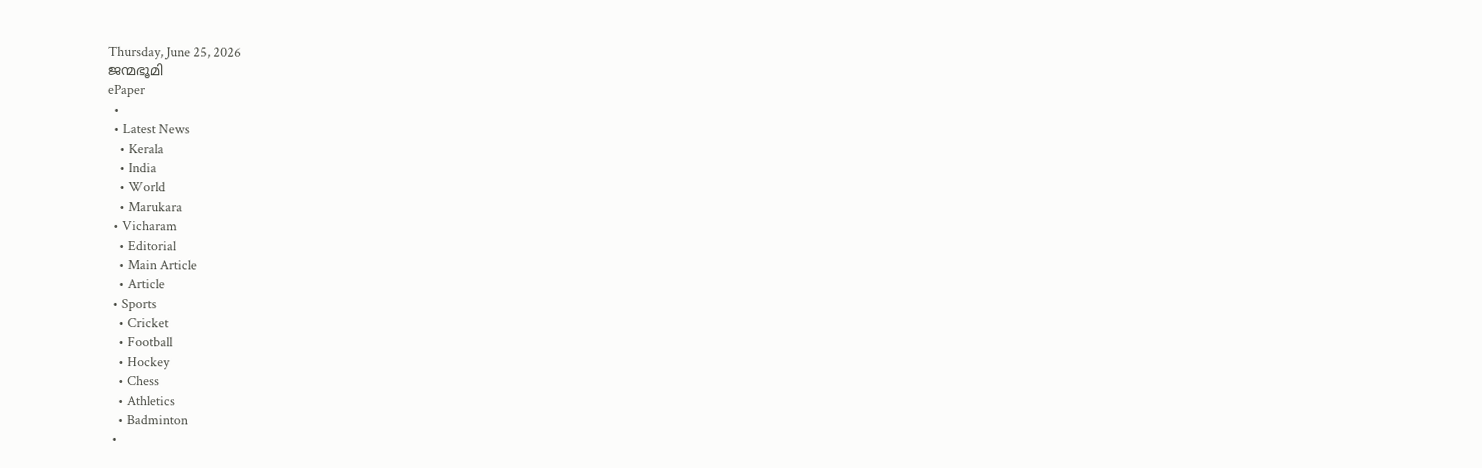Thursday, June 25, 2026
ജന്മഭൂമി
ePaper
  •
  • Latest News
    • Kerala
    • India
    • World
    • Marukara
  • Vicharam
    • Editorial
    • Main Article
    • Article
  • Sports
    • Cricket
    • Football
    • Hockey
    • Chess
    • Athletics
    • Badminton
  •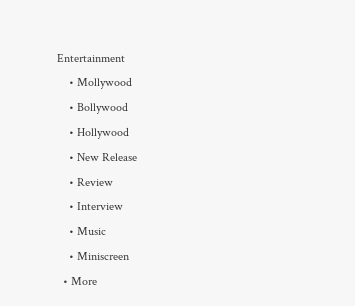Entertainment
    • Mollywood
    • Bollywood
    • Hollywood
    • New Release
    • Review
    • Interview
    • Music
    • Miniscreen
  • More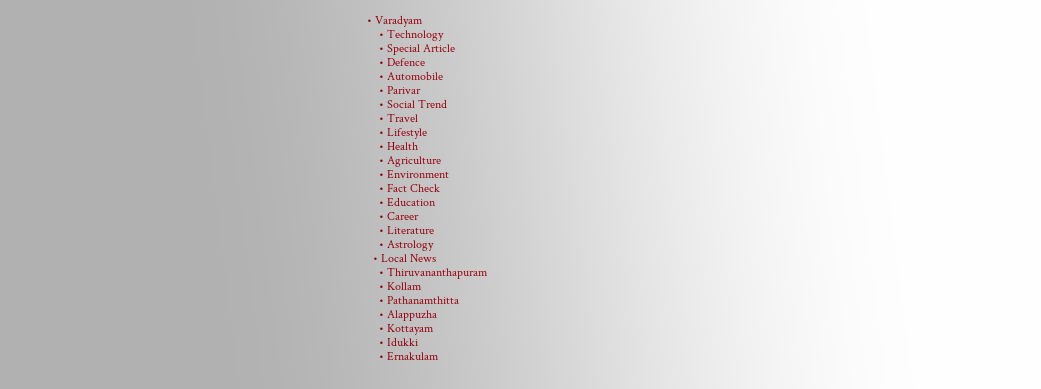• Varadyam
    • Technology
    • Special Article
    • Defence
    • Automobile
    • Parivar
    • Social Trend
    • Travel
    • Lifestyle
    • Health
    • Agriculture
    • Environment
    • Fact Check
    • Education
    • Career
    • Literature
    • Astrology
  • Local News
    • Thiruvananthapuram
    • Kollam
    • Pathanamthitta
    • Alappuzha
    • Kottayam
    • Idukki
    • Ernakulam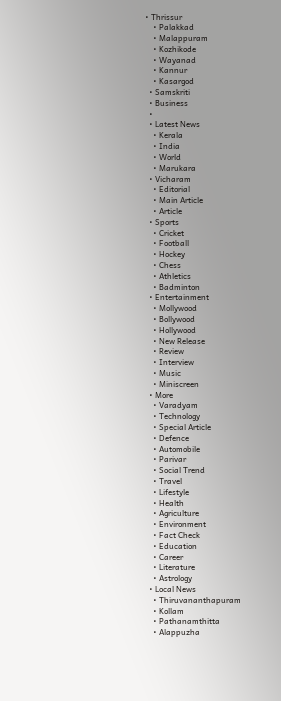• Thrissur
    • Palakkad
    • Malappuram
    • Kozhikode
    • Wayanad
    • Kannur
    • Kasargod
  • Samskriti
  • Business
  •
  • Latest News
    • Kerala
    • India
    • World
    • Marukara
  • Vicharam
    • Editorial
    • Main Article
    • Article
  • Sports
    • Cricket
    • Football
    • Hockey
    • Chess
    • Athletics
    • Badminton
  • Entertainment
    • Mollywood
    • Bollywood
    • Hollywood
    • New Release
    • Review
    • Interview
    • Music
    • Miniscreen
  • More
    • Varadyam
    • Technology
    • Special Article
    • Defence
    • Automobile
    • Parivar
    • Social Trend
    • Travel
    • Lifestyle
    • Health
    • Agriculture
    • Environment
    • Fact Check
    • Education
    • Career
    • Literature
    • Astrology
  • Local News
    • Thiruvananthapuram
    • Kollam
    • Pathanamthitta
    • Alappuzha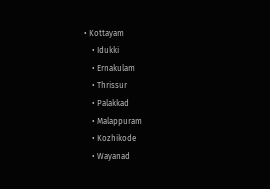• Kottayam
    • Idukki
    • Ernakulam
    • Thrissur
    • Palakkad
    • Malappuram
    • Kozhikode
    • Wayanad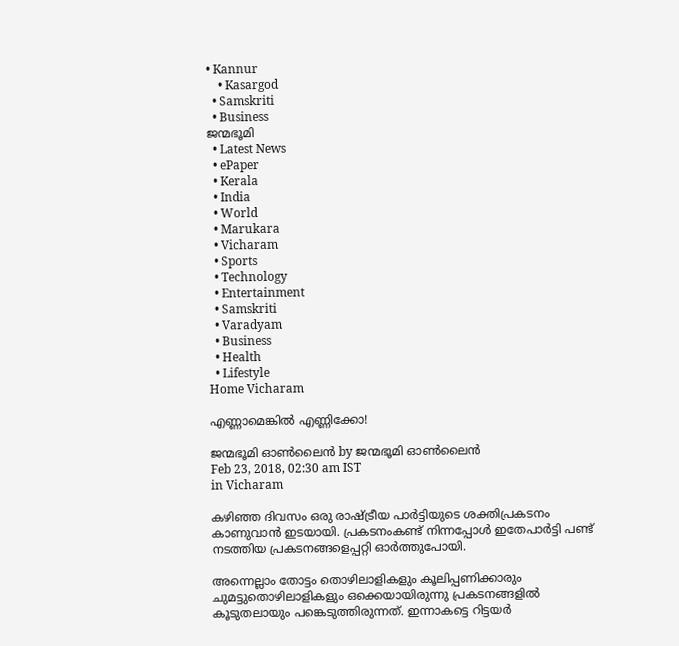• Kannur
    • Kasargod
  • Samskriti
  • Business
ജന്മഭൂമി
  • Latest News
  • ePaper
  • Kerala
  • India
  • World
  • Marukara
  • Vicharam
  • Sports
  • Technology
  • Entertainment
  • Samskriti
  • Varadyam
  • Business
  • Health
  • Lifestyle
Home Vicharam

എണ്ണാമെങ്കില്‍ എണ്ണിക്കോ!

ജന്മഭൂമി ഓണ്‍ലൈന്‍ by ജന്മഭൂമി ഓണ്‍ലൈന്‍
Feb 23, 2018, 02:30 am IST
in Vicharam

കഴിഞ്ഞ ദിവസം ഒരു രാഷ്‌ട്രീയ പാര്‍ട്ടിയുടെ ശക്തിപ്രകടനം കാണുവാന്‍ ഇടയായി. പ്രകടനംകണ്ട് നിന്നപ്പോള്‍ ഇതേപാര്‍ട്ടി പണ്ട് നടത്തിയ പ്രകടനങ്ങളെപ്പറ്റി ഓര്‍ത്തുപോയി.

അന്നെല്ലാം തോട്ടം തൊഴിലാളികളും കൂലിപ്പണിക്കാരും ചുമട്ടുതൊഴിലാളികളും ഒക്കെയായിരുന്നു പ്രകടനങ്ങളില്‍ കൂടുതലായും പങ്കെടുത്തിരുന്നത്. ഇന്നാകട്ടെ റിട്ടയര്‍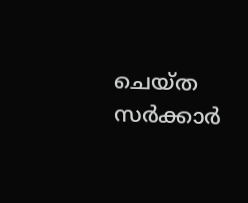ചെയ്ത സര്‍ക്കാര്‍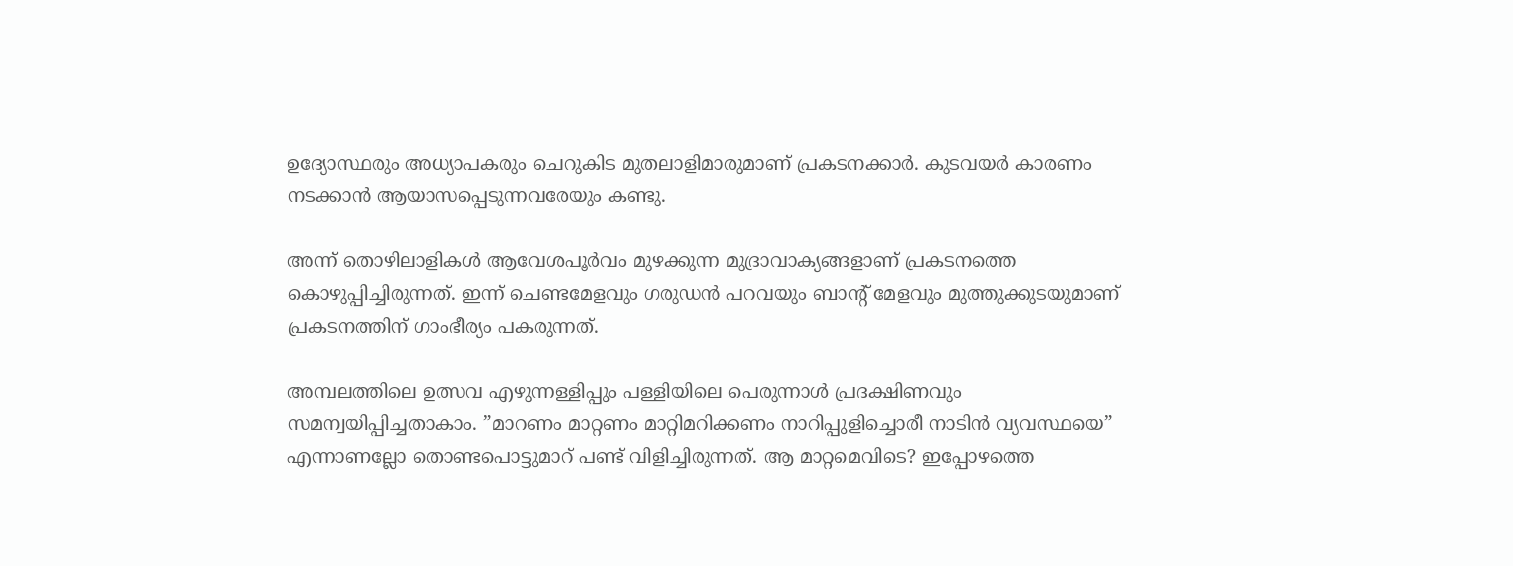ഉദ്യോസ്ഥരും അധ്യാപകരും ചെറുകിട മുതലാളിമാരുമാണ് പ്രകടനക്കാര്‍. കുടവയര്‍ കാരണം നടക്കാന്‍ ആയാസപ്പെടുന്നവരേയും കണ്ടു.

അന്ന് തൊഴിലാളികള്‍ ആവേശപൂര്‍വം മുഴക്കുന്ന മുദ്രാവാക്യങ്ങളാണ് പ്രകടനത്തെ കൊഴുപ്പിച്ചിരുന്നത്. ഇന്ന് ചെണ്ടമേളവും ഗരുഡന്‍ പറവയും ബാന്റ് മേളവും മുത്തുക്കുടയുമാണ് പ്രകടനത്തിന് ഗാംഭീര്യം പകരുന്നത്.

അമ്പലത്തിലെ ഉത്സവ എഴുന്നള്ളിപ്പും പള്ളിയിലെ പെരുന്നാള്‍ പ്രദക്ഷിണവും സമന്വയിപ്പിച്ചതാകാം. ”മാറണം മാറ്റണം മാറ്റിമറിക്കണം നാറിപ്പുളിച്ചൊരീ നാടിന്‍ വ്യവസ്ഥയെ” എന്നാണല്ലോ തൊണ്ടപൊട്ടുമാറ് പണ്ട് വിളിച്ചിരുന്നത്. ആ മാറ്റമെവിടെ? ഇപ്പോഴത്തെ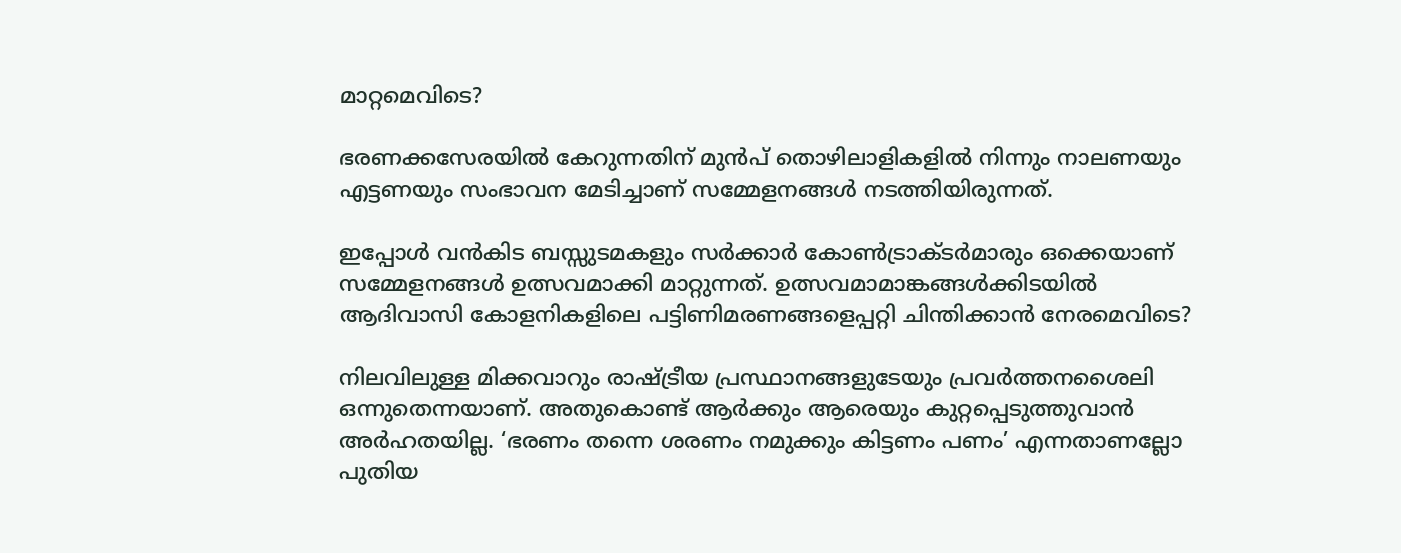മാറ്റമെവിടെ?

ഭരണക്കസേരയില്‍ കേറുന്നതിന് മുന്‍പ് തൊഴിലാളികളില്‍ നിന്നും നാലണയും എട്ടണയും സംഭാവന മേടിച്ചാണ് സമ്മേളനങ്ങള്‍ നടത്തിയിരുന്നത്.

ഇപ്പോള്‍ വന്‍കിട ബസ്സുടമകളും സര്‍ക്കാര്‍ കോണ്‍ട്രാക്ടര്‍മാരും ഒക്കെയാണ് സമ്മേളനങ്ങള്‍ ഉത്സവമാക്കി മാറ്റുന്നത്. ഉത്സവമാമാങ്കങ്ങള്‍ക്കിടയില്‍ ആദിവാസി കോളനികളിലെ പട്ടിണിമരണങ്ങളെപ്പറ്റി ചിന്തിക്കാന്‍ നേരമെവിടെ?

നിലവിലുള്ള മിക്കവാറും രാഷ്‌ട്രീയ പ്രസ്ഥാനങ്ങളുടേയും പ്രവര്‍ത്തനശൈലി ഒന്നുതെന്നയാണ്. അതുകൊണ്ട് ആര്‍ക്കും ആരെയും കുറ്റപ്പെടുത്തുവാന്‍ അര്‍ഹതയില്ല. ‘ഭരണം തന്നെ ശരണം നമുക്കും കിട്ടണം പണം’ എന്നതാണല്ലോ പുതിയ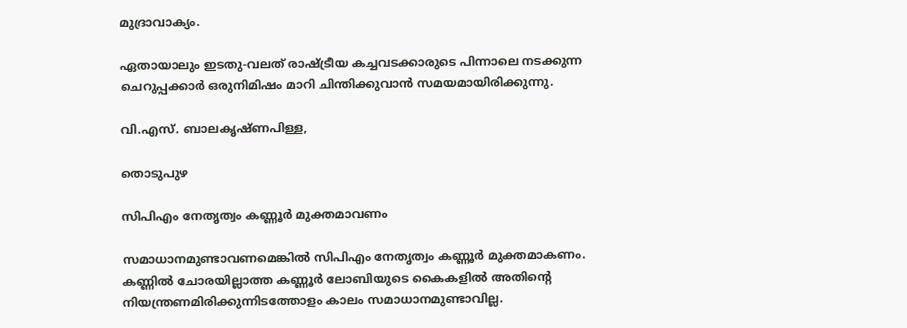മുദ്രാവാക്യം.

ഏതായാലും ഇടതു-വലത് രാഷ്‌ട്രീയ കച്ചവടക്കാരുടെ പിന്നാലെ നടക്കുന്ന ചെറുപ്പക്കാര്‍ ഒരുനിമിഷം മാറി ചിന്തിക്കുവാന്‍ സമയമായിരിക്കുന്നു.

വി.എസ്. ബാലകൃഷ്ണപിള്ള,

തൊടുപുഴ

സിപിഎം നേതൃത്വം കണ്ണൂര്‍ മുക്തമാവണം

സമാധാനമുണ്ടാവണമെങ്കില്‍ സിപിഎം നേതൃത്വം കണ്ണൂര്‍ മുക്തമാകണം. കണ്ണില്‍ ചോരയില്ലാത്ത കണ്ണൂര്‍ ലോബിയുടെ കൈകളില്‍ അതിന്റെ നിയന്ത്രണമിരിക്കുന്നിടത്തോളം കാലം സമാധാനമുണ്ടാവില്ല.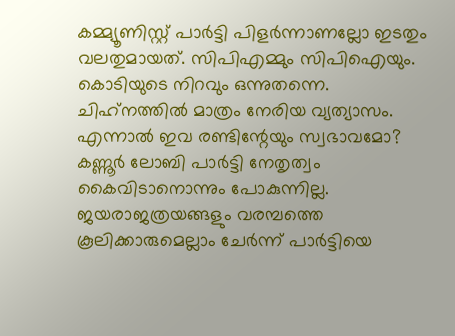കമ്മ്യൂണിസ്റ്റ് പാര്‍ട്ടി പിളര്‍ന്നാണല്ലോ ഇടതും വലതുമായത്. സിപിഎമ്മും സിപിഐയും. കൊടിയുടെ നിറവും ഒന്നുതന്നെ. ചിഹ്‌നത്തില്‍ മാത്രം നേരിയ വ്യത്യാസം. എന്നാല്‍ ഇവ രണ്ടിന്റേയും സ്വഭാവമോ? കണ്ണൂര്‍ ലോബി പാര്‍ട്ടി നേതൃത്വം കൈവിടാനൊന്നും പോകുന്നില്ല. ജയരാജത്രയങ്ങളും വരമ്പത്തെ കൂലിക്കാരുമെല്ലാം ചേര്‍ന്ന് പാര്‍ട്ടിയെ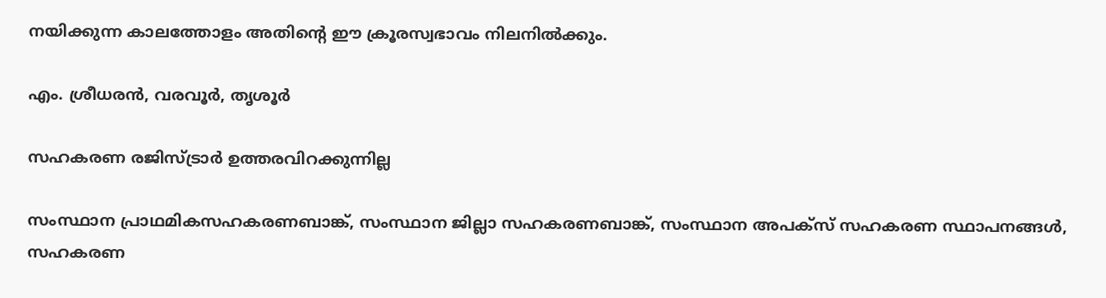നയിക്കുന്ന കാലത്തോളം അതിന്റെ ഈ ക്രൂരസ്വഭാവം നിലനില്‍ക്കും.

എം. ശ്രീധരന്‍, വരവൂര്‍, തൃശൂര്‍

സഹകരണ രജിസ്ട്രാര്‍ ഉത്തരവിറക്കുന്നില്ല

സംസ്ഥാന പ്രാഥമികസഹകരണബാങ്ക്, സംസ്ഥാന ജില്ലാ സഹകരണബാങ്ക്, സംസ്ഥാന അപക്‌സ് സഹകരണ സ്ഥാപനങ്ങള്‍, സഹകരണ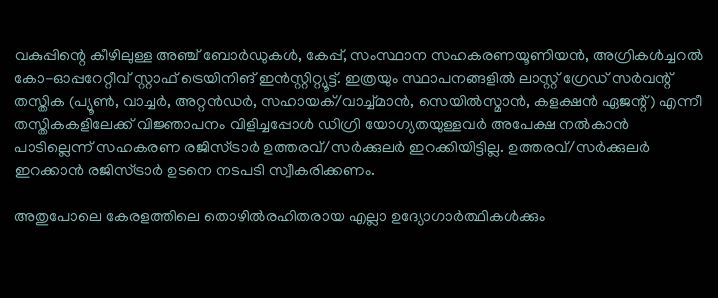വകുപ്പിന്റെ കീഴിലുള്ള അഞ്ച് ബോര്‍ഡുകള്‍, കേപ്പ്, സംസ്ഥാന സഹകരണയൂണിയന്‍, അഗ്രികള്‍ച്ചറല്‍ കോ-ഓപ്പറേറ്റീവ് സ്റ്റാഫ് ട്രെയിനിങ് ഇന്‍സ്റ്റിറ്റ്യൂട്ട്. ഇത്രയും സ്ഥാപനങ്ങളില്‍ ലാസ്റ്റ് ഗ്രേഡ് സര്‍വന്റ് തസ്തിക (പ്യൂണ്‍, വാച്ചര്‍, അറ്റന്‍ഡര്‍, സഹായക്/വാച്ച്മാന്‍, സെയില്‍സ്മാന്‍, കളക്ഷന്‍ ഏജന്റ്) എന്നീ തസ്തികകളിലേക്ക് വിജ്ഞാപനം വിളിച്ചപ്പോള്‍ ഡിഗ്രി യോഗ്യതയുള്ളവര്‍ അപേക്ഷ നല്‍കാന്‍ പാടില്ലെന്ന് സഹകരണ രജിസ്ട്രാര്‍ ഉത്തരവ്/സര്‍ക്കുലര്‍ ഇറക്കിയിട്ടില്ല. ഉത്തരവ്/സര്‍ക്കുലര്‍ ഇറക്കാന്‍ രജിസ്ട്രാര്‍ ഉടനെ നടപടി സ്വീകരിക്കണം.

അതുപോലെ കേരളത്തിലെ തൊഴില്‍രഹിതരായ എല്ലാ ഉദ്യോഗാര്‍ത്ഥികള്‍ക്കും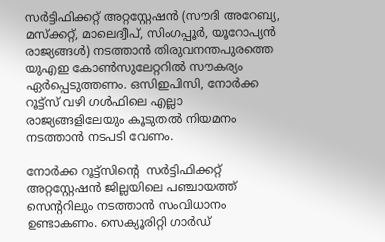സര്‍ട്ടിഫിക്കറ്റ് അറ്റസ്റ്റേഷന്‍ (സൗദി അറേബ്യ, മസ്‌ക്കറ്റ്, മാലെദ്വീപ്, സിംഗപ്പൂര്‍, യൂറോപ്യന്‍ രാജ്യങ്ങള്‍) നടത്താന്‍ തിരുവനന്തപുരത്തെ യുഎഇ കോണ്‍സുലേറ്ററില്‍ സൗകര്യം ഏര്‍പ്പെടുത്തണം. ഒസിഇപിസി, നോര്‍ക്ക റൂട്ട്‌സ് വഴി ഗള്‍ഫിലെ എല്ലാ രാജ്യങ്ങളിലേയും കൂടുതല്‍ നിയമനം നടത്താന്‍ നടപടി വേണം.

നോര്‍ക്ക റൂട്ട്‌സിന്റെ  സര്‍ട്ടിഫിക്കറ്റ് അറ്റസ്റ്റേഷന്‍ ജില്ലയിലെ പഞ്ചായത്ത് സെന്ററിലും നടത്താന്‍ സംവിധാനം ഉണ്ടാകണം. സെക്യൂരിറ്റി ഗാര്‍ഡ്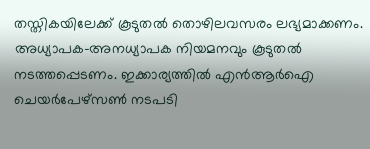തസ്തികയിലേക്ക് കൂടുതല്‍ തൊഴിലവസരം ലഭ്യമാക്കണം. അധ്യാപക-അനധ്യാപക നിയമനവും കൂടുതല്‍ നടത്തപ്പെടണം. ഇക്കാര്യത്തില്‍ എന്‍ആര്‍ഐ ചെയര്‍പേഴ്‌സണ്‍ നടപടി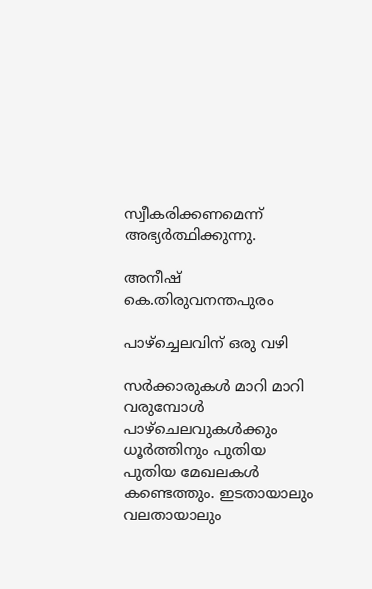സ്വീകരിക്കണമെന്ന് അഭ്യര്‍ത്ഥിക്കുന്നു.

അനീഷ് കെ.തിരുവനന്തപുരം

പാഴ്‌ച്ചെലവിന് ഒരു വഴി

സര്‍ക്കാരുകള്‍ മാറി മാറി വരുമ്പോള്‍ പാഴ്‌ചെലവുകള്‍ക്കും ധൂര്‍ത്തിനും പുതിയ പുതിയ മേഖലകള്‍ കണ്ടെത്തും. ഇടതായാലും വലതായാലും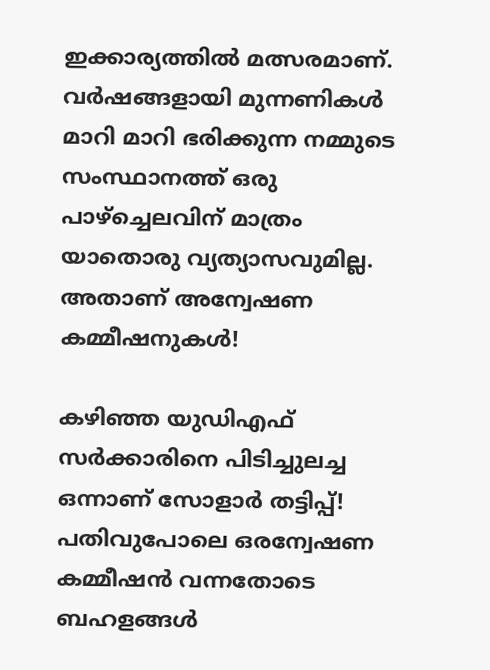ഇക്കാര്യത്തില്‍ മത്സരമാണ്. വര്‍ഷങ്ങളായി മുന്നണികള്‍ മാറി മാറി ഭരിക്കുന്ന നമ്മുടെ സംസ്ഥാനത്ത് ഒരു പാഴ്‌ച്ചെലവിന് മാത്രം യാതൊരു വ്യത്യാസവുമില്ല. അതാണ് അന്വേഷണ കമ്മീഷനുകള്‍!

കഴിഞ്ഞ യുഡിഎഫ് സര്‍ക്കാരിനെ പിടിച്ചുലച്ച ഒന്നാണ് സോളാര്‍ തട്ടിപ്പ്! പതിവുപോലെ ഒരന്വേഷണ  കമ്മീഷന്‍ വന്നതോടെ ബഹളങ്ങള്‍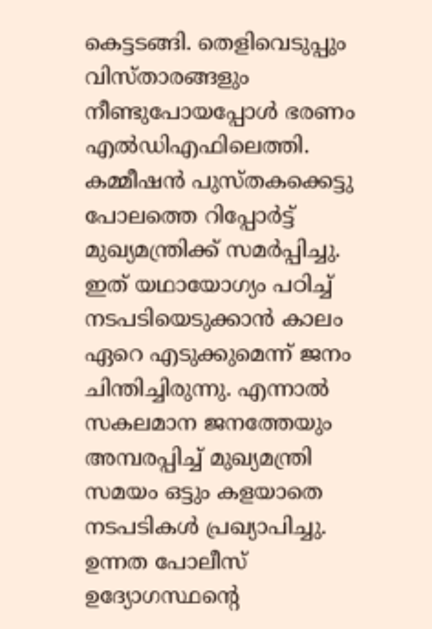കെട്ടടങ്ങി. തെളിവെടുപ്പും വിസ്താരങ്ങളും നീണ്ടുപോയപ്പോള്‍ ഭരണം എല്‍ഡിഎഫിലെത്തി. കമ്മീഷന്‍ പുസ്തകക്കെട്ടു പോലത്തെ റിപ്പോര്‍ട്ട് മുഖ്യമന്ത്രിക്ക് സമര്‍പ്പിച്ചു. ഇത് യഥായോഗ്യം പഠിച്ച് നടപടിയെടുക്കാന്‍ കാലം ഏറെ എടുക്കുമെന്ന് ജനം ചിന്തിച്ചിരുന്നു. എന്നാല്‍ സകലമാന ജനത്തേയും അമ്പരപ്പിച്ച് മുഖ്യമന്ത്രി സമയം ഒട്ടും കളയാതെ നടപടികള്‍ പ്രഖ്യാപിച്ചു. ഉന്നത പോലീസ് ഉദ്യോഗസ്ഥന്റെ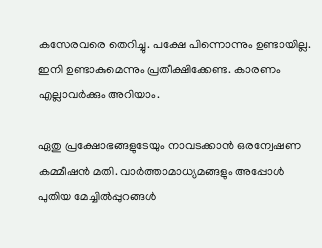കസേരവരെ തെറിച്ചു. പക്ഷേ പിന്നൊന്നും ഉണ്ടായില്ല. ഇനി ഉണ്ടാകുമെന്നും പ്രതീക്ഷിക്കേണ്ട. കാരണം എല്ലാവര്‍ക്കും അറിയാം.

ഏതു പ്രക്ഷോഭങ്ങളുടേയും നാവടക്കാന്‍ ഒരന്വേഷണ കമ്മീഷന്‍ മതി. വാര്‍ത്താമാധ്യമങ്ങളും അപ്പോള്‍ പുതിയ മേച്ചില്‍പ്പുറങ്ങള്‍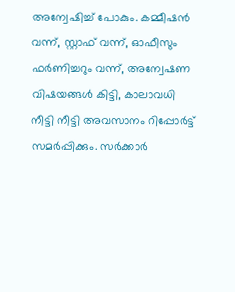അന്വേഷിച്ച് പോകും. കമ്മീഷന്‍ വന്ന്, സ്റ്റാഫ് വന്ന്, ഓഫീസും ഫര്‍ണിച്ചറും വന്ന്, അന്വേഷണ വിഷയങ്ങള്‍ കിട്ടി, കാലാവധി നീട്ടി നീട്ടി അവസാനം റിപ്പോര്‍ട്ട് സമര്‍പ്പിക്കും. സര്‍ക്കാര്‍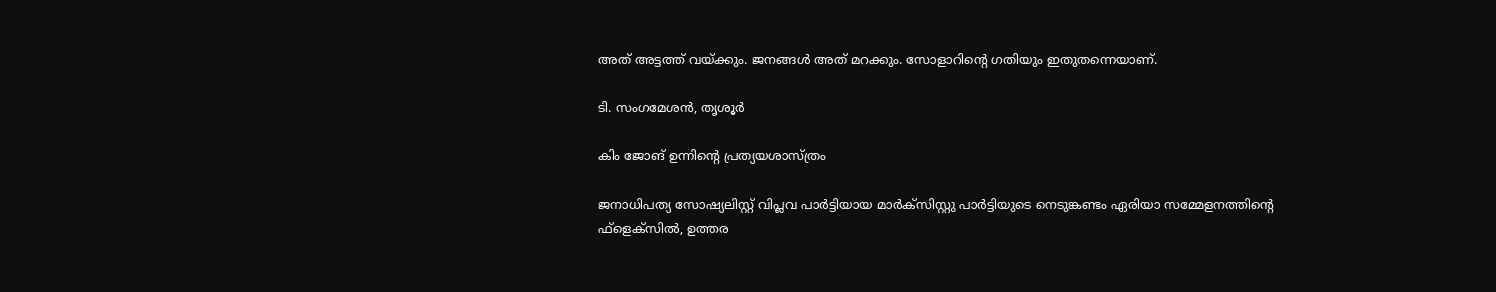അത് അട്ടത്ത് വയ്‌ക്കും. ജനങ്ങള്‍ അത് മറക്കും. സോളാറിന്റെ ഗതിയും ഇതുതന്നെയാണ്.

ടി. സംഗമേശന്‍, തൃശൂര്‍

കിം ജോങ് ഉന്നിന്റെ പ്രത്യയശാസ്ത്രം

ജനാധിപത്യ സോഷ്യലിസ്റ്റ് വിപ്ലവ പാര്‍ട്ടിയായ മാര്‍ക്‌സിസ്റ്റു പാര്‍ട്ടിയുടെ നെടുങ്കണ്ടം ഏരിയാ സമ്മേളനത്തിന്റെ ഫ്‌ളെക്‌സില്‍, ഉത്തര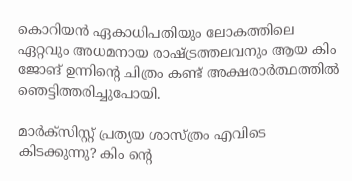കൊറിയന്‍ ഏകാധിപതിയും ലോകത്തിലെ ഏറ്റവും അധമനായ രാഷ്‌ട്രത്തലവനും ആയ കിം ജോങ് ഉന്നിന്റെ ചിത്രം കണ്ട് അക്ഷരാര്‍ത്ഥത്തില്‍ ഞെട്ടിത്തരിച്ചുപോയി.

മാര്‍ക്‌സിസ്റ്റ് പ്രത്യയ ശാസ്ത്രം എവിടെ കിടക്കുന്നു? കിം ന്റെ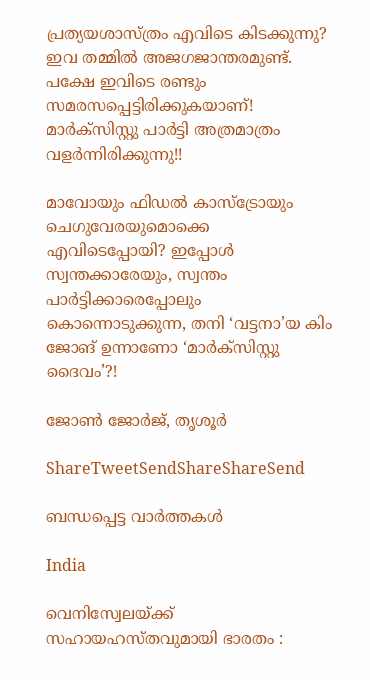പ്രത്യയശാസ്ത്രം എവിടെ കിടക്കുന്നു? ഇവ തമ്മില്‍ അജഗജാന്തരമുണ്ട്. പക്ഷേ ഇവിടെ രണ്ടും സമരസപ്പെട്ടിരിക്കുകയാണ്! മാര്‍ക്‌സിസ്റ്റു പാര്‍ട്ടി അത്രമാത്രം വളര്‍ന്നിരിക്കുന്നു!!

മാവോയും ഫിഡല്‍ കാസ്‌ട്രോയും ചെഗുവേരയുമൊക്കെ എവിടെപ്പോയി? ഇപ്പോള്‍ സ്വന്തക്കാരേയും, സ്വന്തം പാര്‍ട്ടിക്കാരെപ്പോലും കൊന്നൊടുക്കുന്ന, തനി ‘വട്ടനാ’യ കിം ജോങ് ഉന്നാണോ ‘മാര്‍ക്‌സിസ്റ്റു ദൈവം’?!

ജോണ്‍ ജോര്‍ജ്, തൃശൂര്‍

ShareTweetSendShareShareSend

ബന്ധപ്പെട്ട വാര്‍ത്തകള്‍

India

വെനിസ്വേലയ്‌ക്ക് സഹായഹസ്തവുമായി ഭാരതം :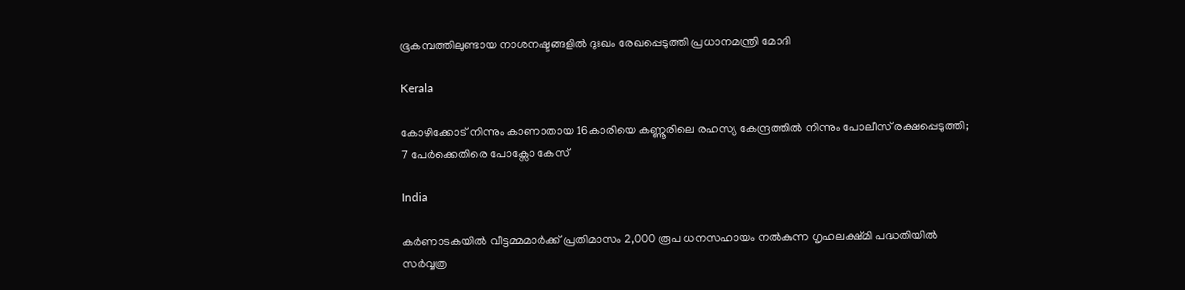ഭൂകമ്പത്തിലുണ്ടായ നാശനഷ്ടങ്ങളിൽ ദുഃഖം രേഖപ്പെടുത്തി പ്രധാനമന്ത്രി മോദി

Kerala

കോഴിക്കോട് നിന്നും കാണാതായ 16കാരിയെ കണ്ണൂരിലെ രഹസ്യ കേന്ദ്രത്തിൽ നിന്നും പോലീസ് രക്ഷപ്പെടുത്തി; 7 പേർക്കെതിരെ പോക്സോ കേസ്

India

കർണാടകയിൽ വീട്ടമ്മമാർക്ക് പ്രതിമാസം 2,000 രൂപ ധനസഹായം നൽകുന്ന ഗൃഹലക്ഷ്മി പദ്ധതിയിൽ സർവ്വത്ര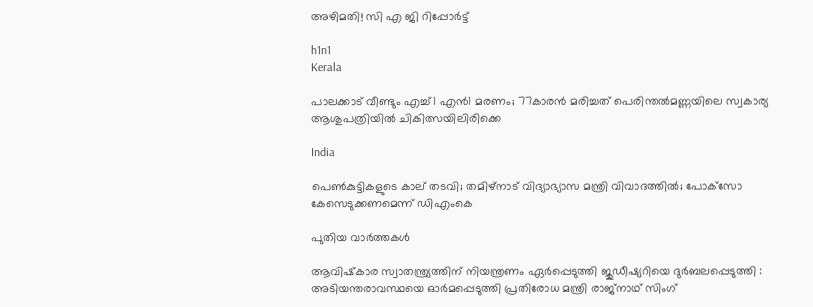അഴിമതി! സി എ ജി റിപ്പോർട്ട്

h1n1
Kerala

പാലക്കാട് വീണ്ടും എച്ച്1 എൻ1 മരണം; 77കാരൻ മരിച്ചത് പെരിന്തൽമണ്ണയിലെ സ്വകാര്യ ആശുപത്രിയിൽ ചികിത്സയിലിരിക്കെ

India

പെണ്‍കുട്ടികളുടെ കാല് തടവി; തമിഴ്‌നാട് വിദ്യാഭ്യാസ മന്ത്രി വിവാദത്തില്‍; പോക്‌സോ കേസെടുക്കണമെന്ന് ഡിഎംകെ

പുതിയ വാര്‍ത്തകള്‍

ആവിഷ്‌കാര സ്വാതന്ത്ര്യത്തിന് നിയന്ത്രണം ഏർപ്പെടുത്തി ജുഡീഷ്യറിയെ ദുർബലപ്പെടുത്തി : അടിയന്തരാവസ്ഥയെ ഓർമപ്പെടുത്തി പ്രതിരോധ മന്ത്രി രാജ്‌നാഥ് സിംഗ്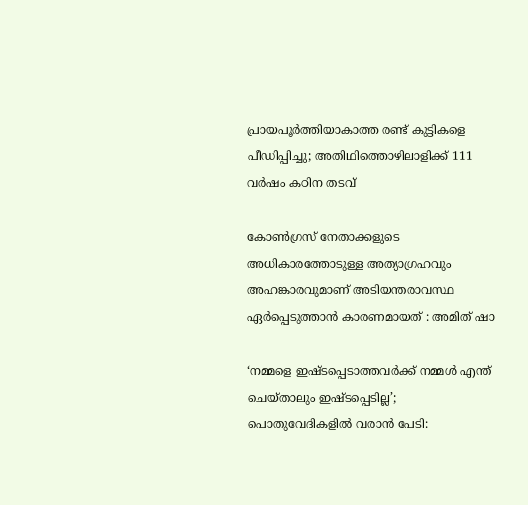പ്രായപൂര്‍ത്തിയാകാത്ത രണ്ട് കുട്ടികളെ പീഡിപ്പിച്ചു; അതിഥിത്തൊഴിലാളിക്ക് 111 വര്‍ഷം കഠിന തടവ്

കോൺഗ്രസ് നേതാക്കളുടെ അധികാരത്തോടുള്ള അത്യാഗ്രഹവും അഹങ്കാരവുമാണ് അടിയന്തരാവസ്ഥ ഏർപ്പെടുത്താൻ കാരണമായത് : അമിത് ഷാ

‘നമ്മളെ ഇഷ്ടപ്പെടാത്തവർക്ക് നമ്മൾ എന്ത് ചെയ്താലും ഇഷ്ടപ്പെടില്ല’; പൊതുവേദികളിൽ വരാൻ പേടി: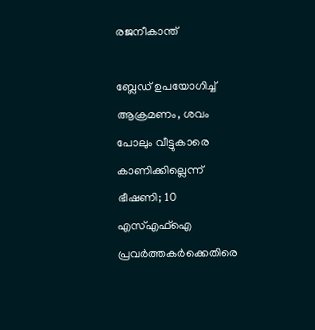രജനീകാന്ത്

ബ്ലേഡ് ഉപയോഗിച്ച് ആക്രമണം, ശവം പോലും വീട്ടുകാരെ കാണിക്കില്ലെന്ന് ഭീഷണി; 10 എസ്എഫ്ഐ പ്രവർത്തകർക്കെതിരെ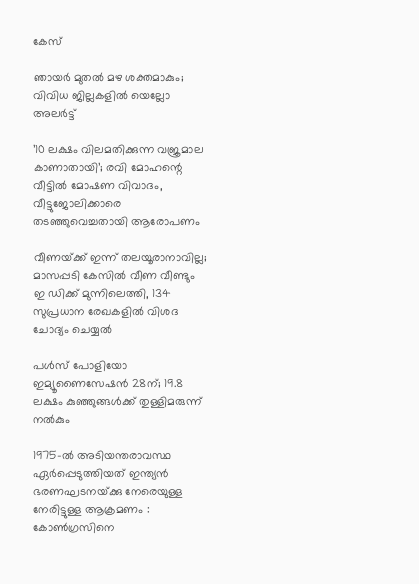കേസ്

ഞായര്‍ മുതല്‍ മഴ ശക്തമാകും; വിവിധ ജില്ലകളില്‍ യെല്ലോ അലര്‍ട്ട്

’10 ലക്ഷം വിലമതിക്കുന്ന വജ്രമാല കാണാതായി’; രവി മോഹന്റെ വീട്ടില്‍ മോഷണ വിവാദം, വീട്ടുജോലിക്കാരെ തടഞ്ഞുവെച്ചതായി ആരോപണം

വീണയ്‌ക്ക് ഇന്ന് തലയൂരാനാവില്ല; മാസപ്പടി കേസിൽ വീണ വീണ്ടും ഇ ഡിക്ക് മുന്നിലെത്തി, 134 സുപ്രധാന രേഖകളിൽ വിശദ ചോദ്യം ചെയ്യൽ

പൾസ്‌ പോളിയോ ഇമ്യൂണൈസേഷൻ 28ന്; 19.8 ലക്ഷം കുഞ്ഞുങ്ങൾക്ക്‌ തുള്ളിമരുന്ന് നൽകും

1975-ൽ അടിയന്തരാവസ്ഥ ഏർപ്പെടുത്തിയത് ഇന്ത്യൻ ഭരണഘടനയ്‌ക്കു നേരെയുള്ള നേരിട്ടുള്ള ആക്രമണം : കോൺഗ്രസിനെ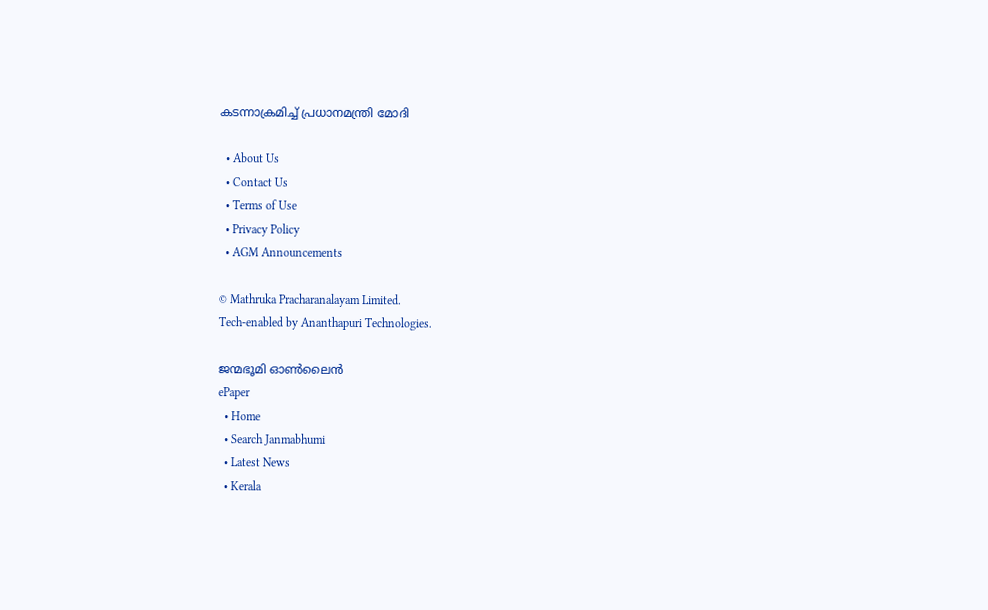കടന്നാക്രമിച്ച് പ്രധാനമന്ത്രി മോദി

  • About Us
  • Contact Us
  • Terms of Use
  • Privacy Policy
  • AGM Announcements

© Mathruka Pracharanalayam Limited.
Tech-enabled by Ananthapuri Technologies.

ജന്മഭൂമി ഓണ്‍ലൈന്‍
ePaper
  • Home
  • Search Janmabhumi
  • Latest News
  • Kerala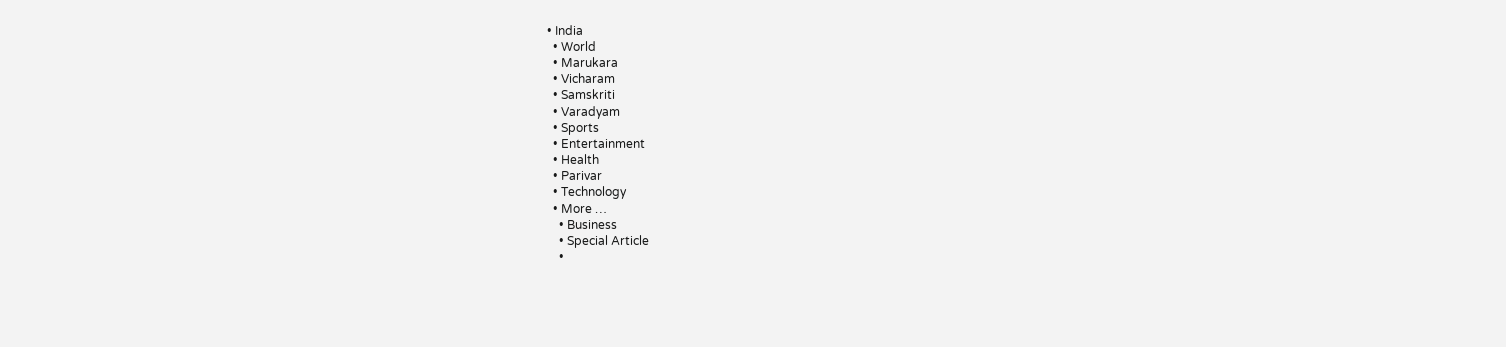• India
  • World
  • Marukara
  • Vicharam
  • Samskriti
  • Varadyam
  • Sports
  • Entertainment
  • Health
  • Parivar
  • Technology
  • More …
    • Business
    • Special Article
    •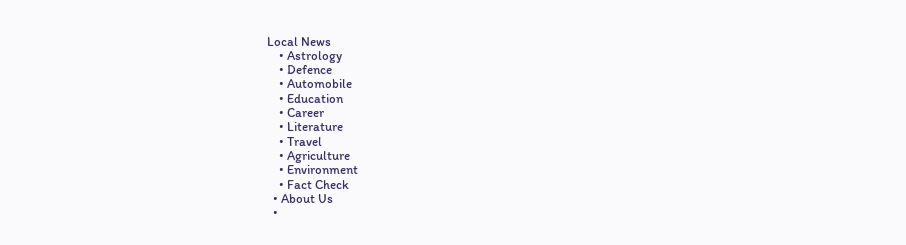Local News
    • Astrology
    • Defence
    • Automobile
    • Education
    • Career
    • Literature
    • Travel
    • Agriculture
    • Environment
    • Fact Check
  • About Us
  •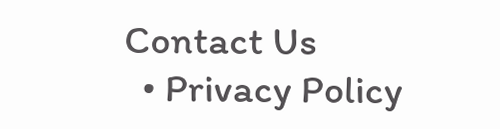Contact Us
  • Privacy Policy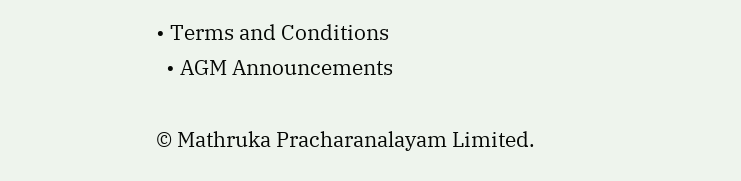• Terms and Conditions
  • AGM Announcements

© Mathruka Pracharanalayam Limited.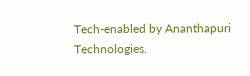Tech-enabled by Ananthapuri Technologies.